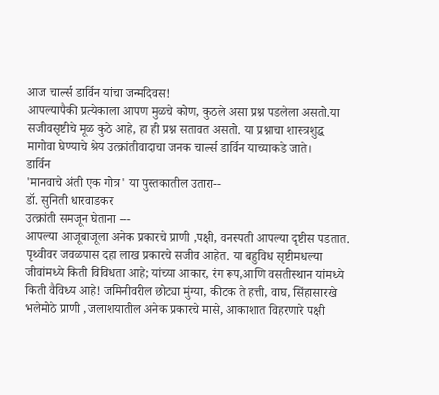आज चार्ल्स डार्विन यांचा जन्मदिवस!
आपल्यापैकी प्रत्येकाला आपण मुळचे कोण, कुठले असा प्रश्न पडलेला असतो.या सजीवसृष्टीचे मूळ कुठे आहे, हा ही प्रश्न सतावत असतो. या प्रश्नाचा शास्त्रशुद्ध मागोवा घेण्याचे श्रेय उत्क्रांतीवादाचा जनक चार्ल्स डार्विन याच्याकडे जाते।
डार्विन
'मानवाचे अंती एक गोत्र' या पुस्तकातील उतारा--
डॉ. सुनिती धारवाडकर
उत्क्रांती समजून घेताना ---
आपल्या आजूबाजूला अनेक प्रकारचे प्राणी ,पक्षी, वनस्पती आपल्या दृष्टीस पडतात. पृथ्वीवर जवळपास दहा लाख प्रकारचे सजीव आहेत. या बहुविध सृष्टीमधल्या जीवांमध्ये किती विविधता आहे; यांच्या आकार, रंग रूप,आणि वसतीस्थान यांमध्ये किती वैविध्य आहे! जमिनीवरील छोट्या मुंग्या, कीटक ते हत्ती, वाघ, सिंहासारखे भलेमोठे प्राणी ,जलाशयातील अनेक प्रकारचे मासे, आकाशात विहरणारे पक्षी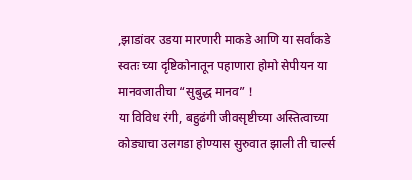,झाडांवर उडया मारणारी माकडे आणि या सर्वांकडे स्वतः च्या दृष्टिकोनातून पहाणारा होमो सेपीयन या मानवजातीचा “सुबुद्ध मानव” !
या विविध रंगी, बहुढंगी जीवसृष्टीच्या अस्तित्वाच्या कोड्याचा उलगडा होण्यास सुरुवात झाली ती चार्ल्स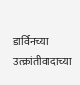डार्विनच्या उत्क्रांतीवादाच्या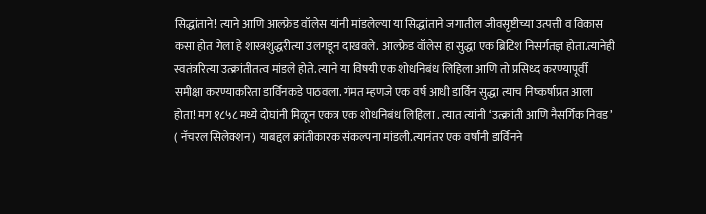सिद्धांताने! त्याने आणि आल्फ्रेड वॉलेस यांनी मांडलेल्या या सिद्धांताने जगातील जीवसृष्टीच्या उत्पत्ती व विकास कसा होत गेला हे शास्त्रशुद्धरीत्या उलगडून दाखवले. आल्फ्रेड वॉलेस हा सुद्धा एक ब्रिटिश निसर्गतज्ञ होता.त्यानेही स्वतंत्ररित्या उत्क्रांतीतत्व मांडले होते. त्याने या विषयी एक शोधनिबंध लिहिला आणि तो प्रसिध्द करण्यापूर्वी समीक्षा करण्याकरिता डार्विनकडे पाठवला. गंमत म्हणजे एक वर्ष आधी डार्विन सुद्धा त्याच निष्कर्षाप्रत आला होता! मग १८५८ मध्ये दोघांनी मिळून एकत्र एक शोधनिबंध लिहिला . त्यात त्यांनी ‘उत्क्रांती आणि नैसर्गिक निवड’ ( नॅचरल सिलेक्शन) याबद्दल क्रांतीकारक संकल्पना मांडली.त्यानंतर एक वर्षांनी डार्विनने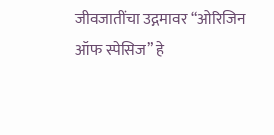जीवजातींचा उद्गमावर “ओरिजिन ऑफ स्पेसिज” हे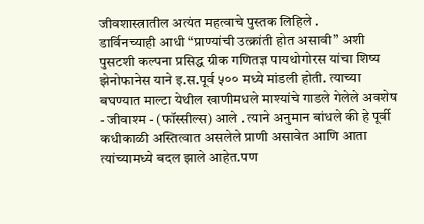जीवशास्त्रातील अत्यंत महत्वाचे पुस्तक लिहिले .
डार्विनच्याही आधी “प्राण्यांची उत्क्रांती होत असावी” अशी पुसटशी कल्पना प्रसिद्ध ग्रीक गणितज्ञ पायथोगोरस यांचा शिष्य झेनोफानेस याने इ.स.पूर्व ५०० मध्ये मांडली होती. त्याच्या बघण्यात माल्टा येथील खाणीमधले माश्यांचे गाडले गेलेले अवशेष - जीवाश्म - (फॉस्सील्स) आले . त्याने अनुमान बांधले की हे पूर्वी कधीकाळी अस्तित्वात असलेले प्राणी असावेत आणि आता त्यांच्यामध्ये बदल झाले आहेत.पण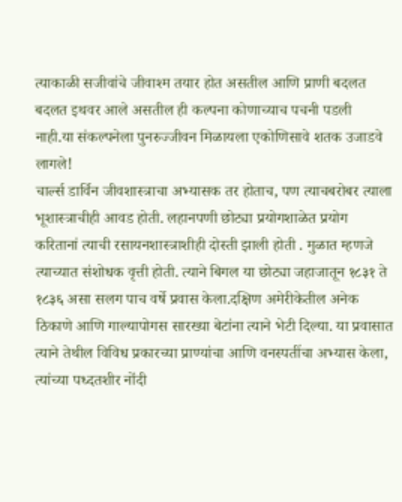त्याकाळी सजीवांचे जीवाश्म तयार होत असतील आणि प्राणी बदलत बदलत इथवर आले असतील ही कल्पना कोणाच्याच पचनी पडली नाही.या संकल्पनेला पुनरुज्जीवन मिळायला एकोणिसावे शतक उजाडवे लागले!
चार्ल्स डार्विन जीवशास्त्राचा अभ्यासक तर होताच, पण त्याचबरोबर त्याला भूशास्त्राचीही आवड होती. लहानपणी छोट्या प्रयोगशाळेत प्रयोग करितानां त्याची रसायनशास्त्राशीही दोस्ती झाली होती . मुळात म्हणजे त्याच्यात संशोधक वृत्ती होती. त्याने बिगल या छोट्या जहाजातून १८३१ ते १८३६ असा सलग पाच वर्षे प्रवास केला.दक्षिण अमेरीकेतील अनेक ठिकाणे आणि गाल्यापोगस सारख्या बेटांना त्याने भेटी दिल्या. या प्रवासात त्याने तेथील विविध प्रकारच्या प्राण्यांचा आणि वनस्पतींचा अभ्यास केला, त्यांच्या पध्दतशीर नोंदी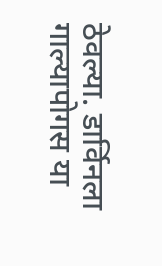ठेवल्या. डार्विनला गाल्यापोगस या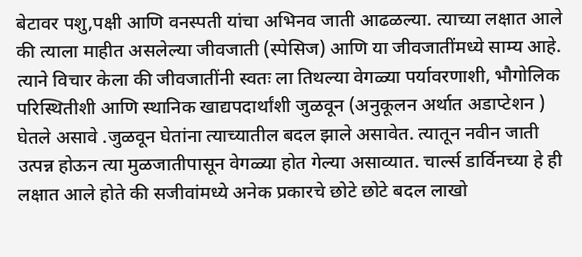बेटावर पशु,पक्षी आणि वनस्पती यांचा अभिनव जाती आढळल्या. त्याच्या लक्षात आले की त्याला माहीत असलेल्या जीवजाती (स्पेसिज) आणि या जीवजातींमध्ये साम्य आहे. त्याने विचार केला की जीवजातींनी स्वतः ला तिथल्या वेगळ्या पर्यावरणाशी, भौगोलिक परिस्थितीशी आणि स्थानिक खाद्यपदार्थांशी जुळवून (अनुकूलन अर्थात अडाप्टेशन ) घेतले असावे .जुळवून घेतांना त्याच्यातील बदल झाले असावेत. त्यातून नवीन जाती उत्पन्न होऊन त्या मुळजातीपासून वेगळ्या होत गेल्या असाव्यात. चार्ल्स डार्विनच्या हे ही लक्षात आले होते की सजीवांमध्ये अनेक प्रकारचे छोटे छोटे बदल लाखो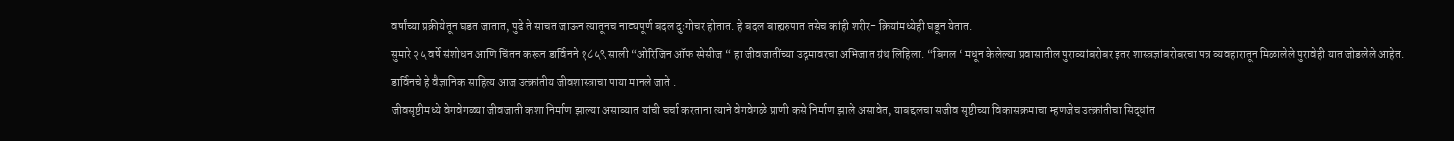वर्षांच्या प्रक्रीयेतून घडत जातात, पुढे ते साचत जाऊन त्यातूनच नाट्यपूर्ण बदल दुःगोचर होतात. हे बदल बाह्यरुपात तसेच कांही शरीर- क्रियांमध्येही घडून येतात.
सुमारे २५ वर्षे संशोधन आणि चिंतन करून डार्विनने १८५९ साली “ओरिजिन ऑफ स्पेसीज “ हा जीवजातींच्या उद्गमावरचा अभिजात ग्रंथ लिहिला. “बिगल ‘ मधून केलेल्या प्रवासातील पुराव्यांबरोबर इतर शास्त्रज्ञांबरोबरचा पत्र व्यवहारातून मिळालेले पुरावेही यात जोडलेले आहेत.
डार्विनचे हे वैज्ञानिक साहित्य आज उत्क्रांतीय जीवशास्त्राचा पाया मानले जाते .
जीवसृष्टीमध्ये वेगवेगळ्या जीवजाती कशा निर्माण झाल्या असाव्यात यांची चर्चा करताना त्याने वेगवेगळे प्राणी कसे निर्माण झाले असावेत, याबद्दलचा सजीव सृष्टीच्या विकासक्रमाचा म्हणजेच उत्क्रांतीचा सिद्धांत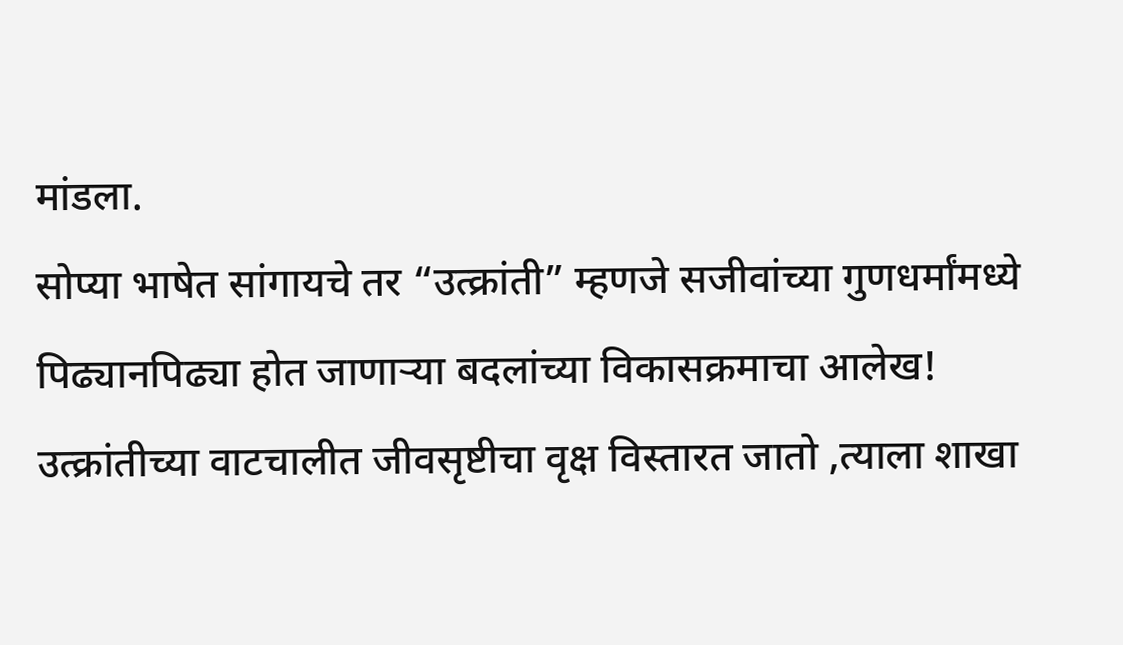मांडला.
सोप्या भाषेत सांगायचे तर “उत्क्रांती” म्हणजे सजीवांच्या गुणधर्मांमध्ये पिढ्यानपिढ्या होत जाणाऱ्या बदलांच्या विकासक्रमाचा आलेख! उत्क्रांतीच्या वाटचालीत जीवसृष्टीचा वृक्ष विस्तारत जातो ,त्याला शाखा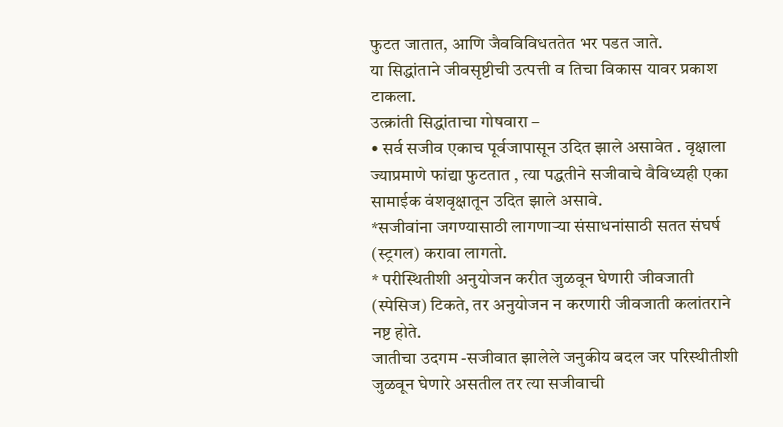फुटत जातात, आणि जैवविविधततेत भर पडत जाते.
या सिद्धांताने जीवसृष्टीची उत्पत्ती व तिचा विकास यावर प्रकाश टाकला.
उत्क्रांती सिद्धांताचा गोषवारा –
• सर्व सजीव एकाच पूर्वजापासून उदित झाले असावेत . वृक्षाला ज्याप्रमाणे फांद्या फुटतात , त्या पद्धतीने सजीवाचे वैविध्यही एका सामाईक वंशवृक्षातून उदित झाले असावे.
*सजीवांना जगण्यासाठी लागणाऱ्या संसाधनांसाठी सतत संघर्ष (स्ट्रगल) करावा लागतो.
* परीस्थितीशी अनुयोजन करीत जुळवून घेणारी जीवजाती (स्पेसिज) टिकते, तर अनुयोजन न करणारी जीवजाती कलांतराने नष्ट होते.
जातीचा उदगम -सजीवात झालेले जनुकीय बदल जर परिस्थीतीशी जुळवून घेणारे असतील तर त्या सजीवाची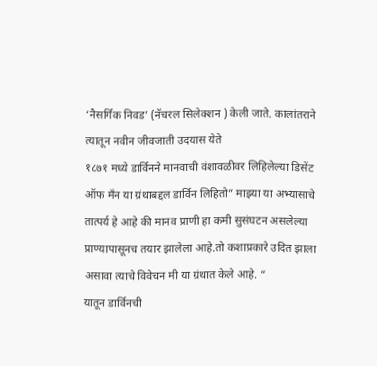‘नैसर्गिक निवड’ (नॅचरल सिलेक्शन ) केली जाते. कालांतराने त्यातून नवीन जीवजाती उदयास येते
१८७१ मध्ये डार्विनने मानवाची वंशावळीवर लिहिलेल्या डिसेंट ऑफ मँन या ग्रंथाबद्दल डार्विन लिहितो” माझ्या या अभ्यासाचे तात्पर्य हे आहे की मानव प्राणी हा कमी सुसंघटन असलेल्या प्राण्यापासूनच तयार झालेला आहे.तो कशाप्रकारे उदित झाला असावा त्याचे विवेचन मी या ग्रंथात केले आहे. “
यातून डार्विनची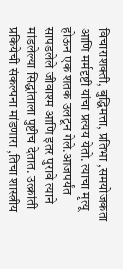विचाराशक्ती, बुद्धिमत्ता, प्रतिभा ,समयोजकता आणि मर्मदृष्टी यांचा प्रत्यय येतो. त्याचा मृत्यू होऊन एक शतक उलटून गेले.आजपर्यंत सापडलेले जीवाश्म आणि इतर पुरावे त्याने मांडलेल्या सिद्धांताला पुष्टीच देतात. उत्क्रांती प्रकियेची संकल्पना मांडणारा ,तिचा शास्त्रीय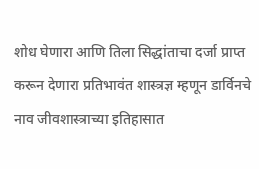शोध घेणारा आणि तिला सिद्धांताचा दर्जा प्राप्त करून देणारा प्रतिभावंत शास्त्रज्ञ म्हणून डार्विनचे नाव जीवशास्त्राच्या इतिहासात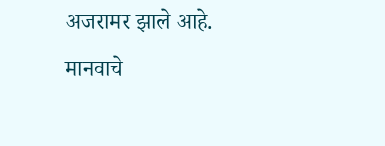अजरामर झाले आहे.
मानवाचे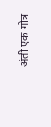अंती एक गोत्र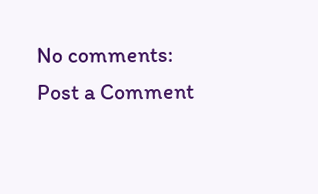No comments:
Post a Comment